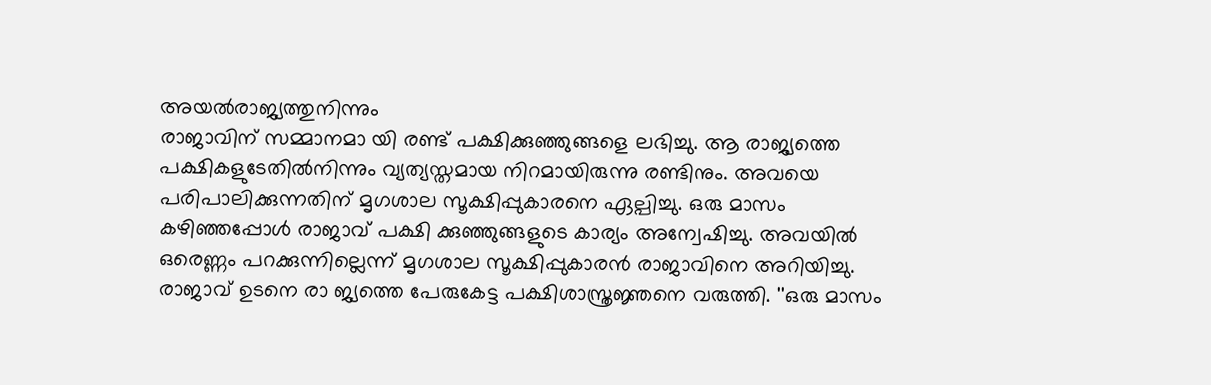അയൽരാജ്യത്തുനിന്നും
രാജാവിന് സമ്മാനമാ യി രണ്ട് പക്ഷിക്കുഞ്ഞുങ്ങളെ ലഭിച്ചു. ആ രാജ്യത്തെ
പക്ഷികളുടേതിൽനിന്നും വ്യത്യസ്തമായ നിറമായിരുന്നു രണ്ടിനും. അവയെ
പരിപാലിക്കുന്നതിന് മൃഗശാല സൂക്ഷിപ്പുകാരനെ ഏല്പിച്ചു. ഒരു മാസം
കഴിഞ്ഞപ്പോൾ രാജാവ് പക്ഷി ക്കുഞ്ഞുങ്ങളുടെ കാര്യം അന്വേഷിച്ചു. അവയിൽ
ഒരെണ്ണം പറക്കുന്നില്ലെന്ന് മൃഗശാല സൂക്ഷിപ്പുകാരൻ രാജാവിനെ അറിയിച്ചു.
രാജാവ് ഉടനെ രാ ജ്യത്തെ പേരുകേട്ട പക്ഷിശാസ്ത്രജ്ഞനെ വരുത്തി. ''ഒരു മാസം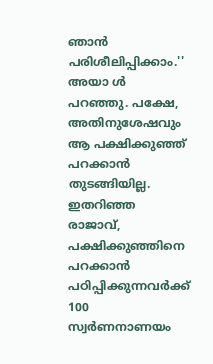ഞാൻ പരിശീലിപ്പിക്കാം.'' അയാ ൾ പറഞ്ഞു. പക്ഷേ, അതിനുശേഷവും ആ പക്ഷിക്കുഞ്ഞ്
പറക്കാൻ തുടങ്ങിയില്ല. ഇതറിഞ്ഞ രാജാവ്, പക്ഷിക്കുഞ്ഞിനെ പറക്കാൻ
പഠിപ്പിക്കുന്നവർക്ക് 100 സ്വർണനാണയം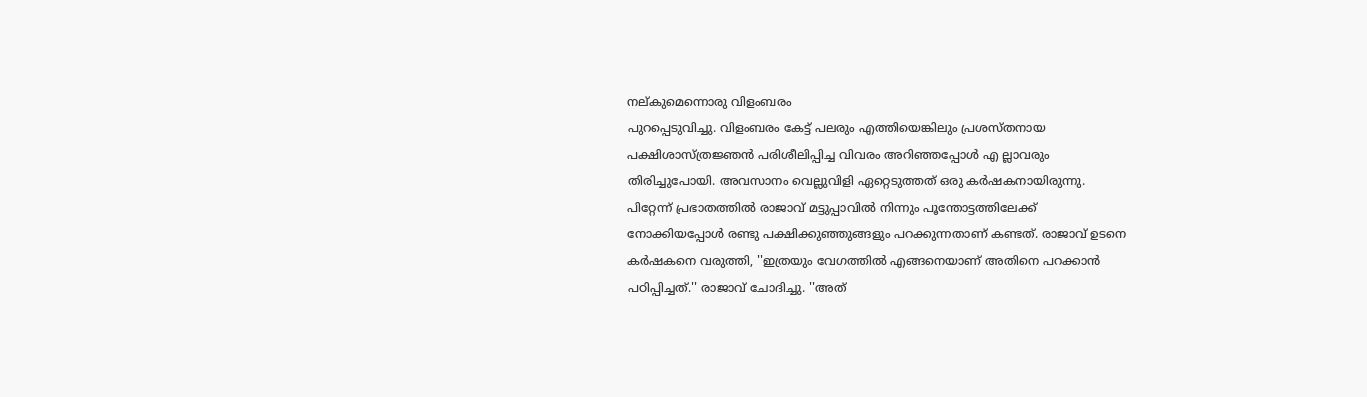നല്കുമെന്നൊരു വിളംബരം
പുറപ്പെടുവിച്ചു. വിളംബരം കേട്ട് പലരും എത്തിയെങ്കിലും പ്രശസ്തനായ
പക്ഷിശാസ്ത്രജ്ഞൻ പരിശീലിപ്പിച്ച വിവരം അറിഞ്ഞപ്പോൾ എ ല്ലാവരും
തിരിച്ചുപോയി. അവസാനം വെല്ലുവിളി ഏറ്റെടുത്തത് ഒരു കർഷകനായിരുന്നു.
പിറ്റേന്ന് പ്രഭാതത്തിൽ രാജാവ് മട്ടുപ്പാവിൽ നിന്നും പൂന്തോട്ടത്തിലേക്ക്
നോക്കിയപ്പോൾ രണ്ടു പക്ഷിക്കുഞ്ഞുങ്ങളും പറക്കുന്നതാണ് കണ്ടത്. രാജാവ് ഉടനെ
കർഷകനെ വരുത്തി, ''ഇത്രയും വേഗത്തിൽ എങ്ങനെയാണ് അതിനെ പറക്കാൻ
പഠിപ്പിച്ചത്.'' രാജാവ് ചോദിച്ചു. ''അത്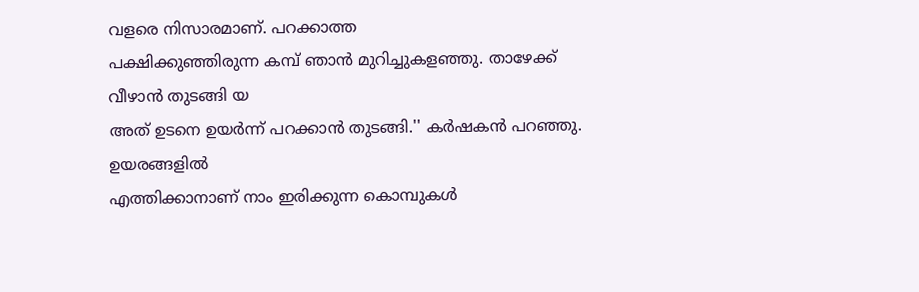വളരെ നിസാരമാണ്. പറക്കാത്ത
പക്ഷിക്കുഞ്ഞിരുന്ന കമ്പ് ഞാൻ മുറിച്ചുകളഞ്ഞു. താഴേക്ക് വീഴാൻ തുടങ്ങി യ
അത് ഉടനെ ഉയർന്ന് പറക്കാൻ തുടങ്ങി.'' കർഷകൻ പറഞ്ഞു.
ഉയരങ്ങളിൽ
എത്തിക്കാനാണ് നാം ഇരിക്കുന്ന കൊമ്പുകൾ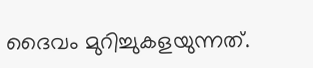ദൈവം മുറിച്ചുകളയുന്നത്.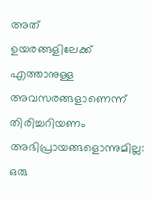അത്
ഉയരങ്ങളിലേക്ക് എത്താനുള്ള അവസരങ്ങളാണെന്ന് തിരിച്ചറിയണം
അഭിപ്രായങ്ങളൊന്നുമില്ല:
ഒരു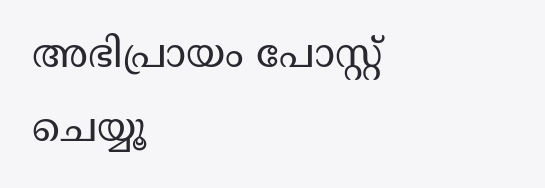അഭിപ്രായം പോസ്റ്റ് ചെയ്യൂ